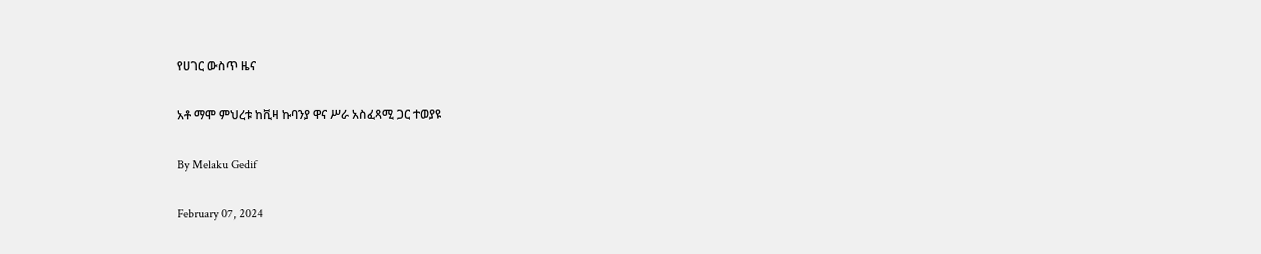የሀገር ውስጥ ዜና

አቶ ማሞ ምህረቱ ከቪዛ ኩባንያ ዋና ሥራ አስፈጻሚ ጋር ተወያዩ

By Melaku Gedif

February 07, 2024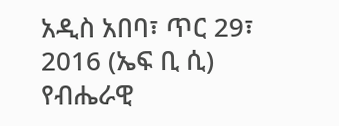አዲስ አበባ፣ ጥር 29፣ 2016 (ኤፍ ቢ ሲ) የብሔራዊ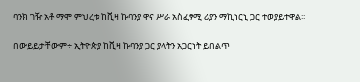ባንክ ገዥ አቶ ማሞ ምህረቱ ከቪዛ ኩባንያ ዋና ሥራ አስፈፃሚ ሪያን ማኪነርኒ ጋር ተወያይተዋል፡፡

በውይይታቸውም÷ ኢትዮጵያ ከቪዛ ኩባንያ ጋር ያላትን አጋርነት ይበልጥ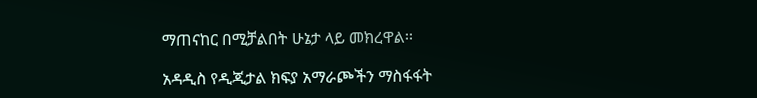ማጠናከር በሚቻልበት ሁኔታ ላይ መክረዋል፡፡

አዳዲስ የዲጂታል ክፍያ አማራጮችን ማስፋፋት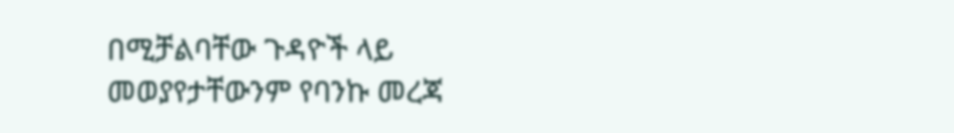በሚቻልባቸው ጉዳዮች ላይ መወያየታቸውንም የባንኩ መረጃ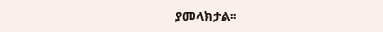ያመላክታል፡፡